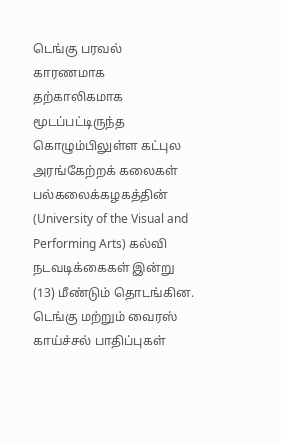டெங்கு பரவல் காரணமாக தற்காலிகமாக மூடப்பட்டிருந்த கொழும்பிலுள்ள கட்புல அரங்கேற்றக் கலைகள் பல்கலைக்கழகத்தின் (University of the Visual and Performing Arts) கல்வி நடவடிக்கைகள் இன்று (13) மீண்டும் தொடங்கின.
டெங்கு மற்றும் வைரஸ் காய்ச்சல் பாதிப்புகள்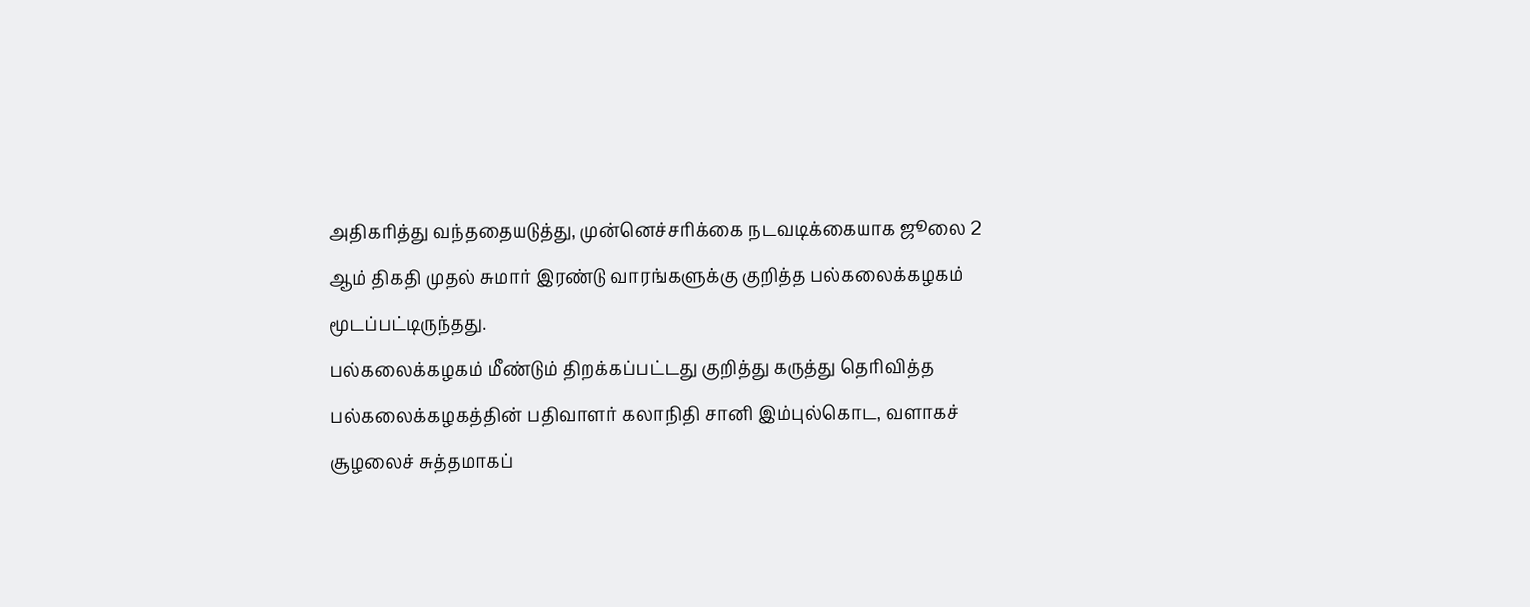அதிகரித்து வந்ததையடுத்து, முன்னெச்சரிக்கை நடவடிக்கையாக ஜூலை 2 ஆம் திகதி முதல் சுமார் இரண்டு வாரங்களுக்கு குறித்த பல்கலைக்கழகம் மூடப்பட்டிருந்தது.
பல்கலைக்கழகம் மீண்டும் திறக்கப்பட்டது குறித்து கருத்து தெரிவித்த பல்கலைக்கழகத்தின் பதிவாளர் கலாநிதி சானி இம்புல்கொட, வளாகச் சூழலைச் சுத்தமாகப்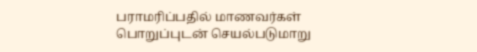பராமரிப்பதில் மாணவர்கள் பொறுப்புடன் செயல்படுமாறு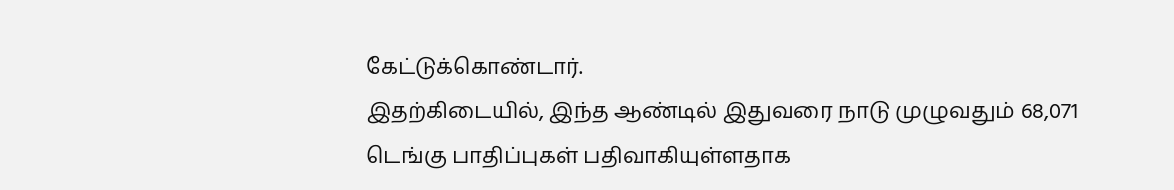கேட்டுக்கொண்டார்.
இதற்கிடையில், இந்த ஆண்டில் இதுவரை நாடு முழுவதும் 68,071 டெங்கு பாதிப்புகள் பதிவாகியுள்ளதாக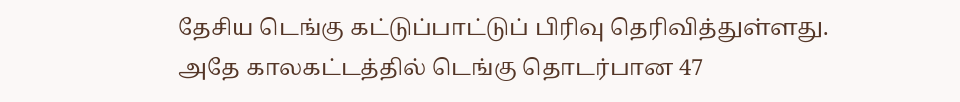தேசிய டெங்கு கட்டுப்பாட்டுப் பிரிவு தெரிவித்துள்ளது.
அதே காலகட்டத்தில் டெங்கு தொடர்பான 47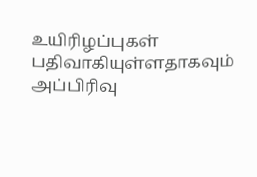உயிரிழப்புகள் பதிவாகியுள்ளதாகவும் அப்பிரிவு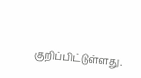குறிப்பிட்டுள்ளது.